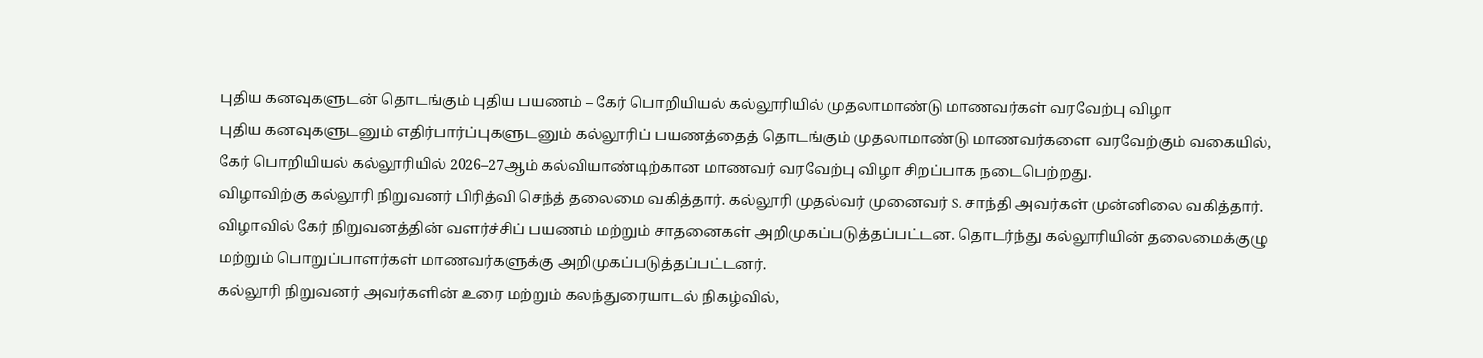புதிய கனவுகளுடன் தொடங்கும் புதிய பயணம் – கேர் பொறியியல் கல்லூரியில் முதலாமாண்டு மாணவர்கள் வரவேற்பு விழா
புதிய கனவுகளுடனும் எதிர்பார்ப்புகளுடனும் கல்லூரிப் பயணத்தைத் தொடங்கும் முதலாமாண்டு மாணவர்களை வரவேற்கும் வகையில், கேர் பொறியியல் கல்லூரியில் 2026–27ஆம் கல்வியாண்டிற்கான மாணவர் வரவேற்பு விழா சிறப்பாக நடைபெற்றது.
விழாவிற்கு கல்லூரி நிறுவனர் பிரித்வி செந்த் தலைமை வகித்தார். கல்லூரி முதல்வர் முனைவர் S. சாந்தி அவர்கள் முன்னிலை வகித்தார். விழாவில் கேர் நிறுவனத்தின் வளர்ச்சிப் பயணம் மற்றும் சாதனைகள் அறிமுகப்படுத்தப்பட்டன. தொடர்ந்து கல்லூரியின் தலைமைக்குழு மற்றும் பொறுப்பாளர்கள் மாணவர்களுக்கு அறிமுகப்படுத்தப்பட்டனர்.
கல்லூரி நிறுவனர் அவர்களின் உரை மற்றும் கலந்துரையாடல் நிகழ்வில்,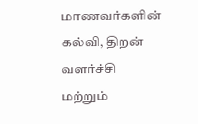மாணவர்களின் கல்வி, திறன் வளர்ச்சி மற்றும்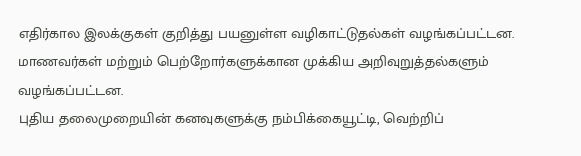எதிர்கால இலக்குகள் குறித்து பயனுள்ள வழிகாட்டுதல்கள் வழங்கப்பட்டன. மாணவர்கள் மற்றும் பெற்றோர்களுக்கான முக்கிய அறிவுறுத்தல்களும் வழங்கப்பட்டன.
புதிய தலைமுறையின் கனவுகளுக்கு நம்பிக்கையூட்டி, வெற்றிப்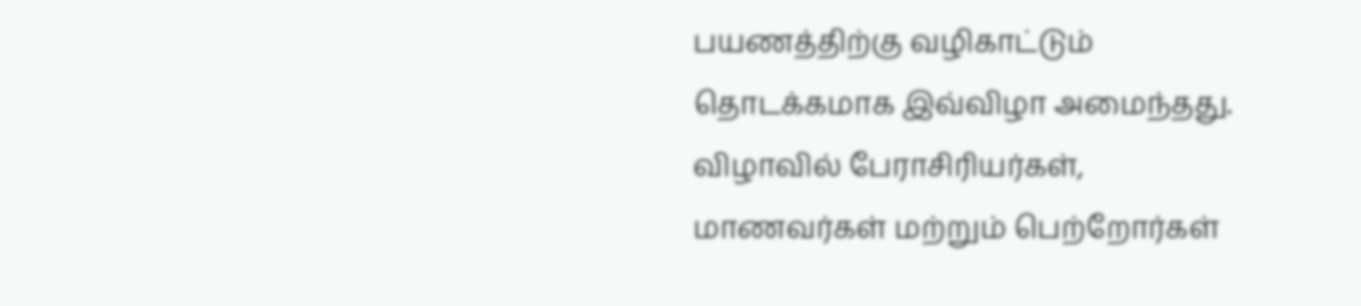பயணத்திற்கு வழிகாட்டும் தொடக்கமாக இவ்விழா அமைந்தது. விழாவில் பேராசிரியர்கள், மாணவர்கள் மற்றும் பெற்றோர்கள்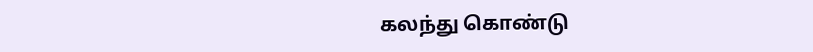கலந்து கொண்டு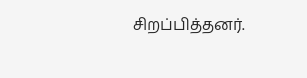சிறப்பித்தனர்.